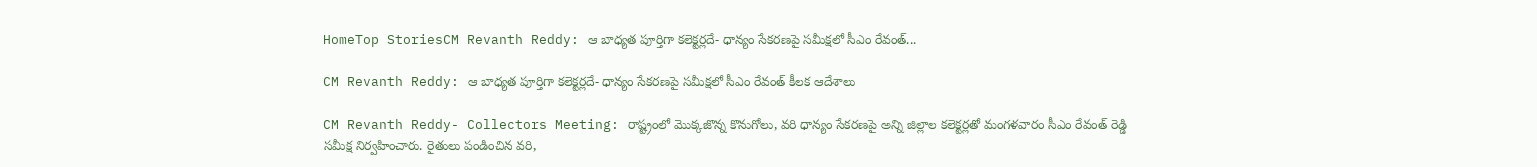HomeTop StoriesCM Revanth Reddy: ఆ బాధ్యత పూర్తిగా కలెక్టర్లదే- ధాన్యం సేకరణపై సమీక్షలో సీఎం రేవంత్‌...

CM Revanth Reddy: ఆ బాధ్యత పూర్తిగా కలెక్టర్లదే- ధాన్యం సేకరణపై సమీక్షలో సీఎం రేవంత్‌ కీలక ఆదేశాలు

CM Revanth Reddy- Collectors Meeting: రాష్ట్రంలో మొక్కజొన్న కొనుగోలు, వరి ధాన్యం సేకరణపై అన్ని జిల్లాల కలెక్టర్లతో మంగళవారం సీఎం రేవంత్‌ రెడ్డి సమీక్ష నిర్వహించారు. రైతులు పండించిన వరి,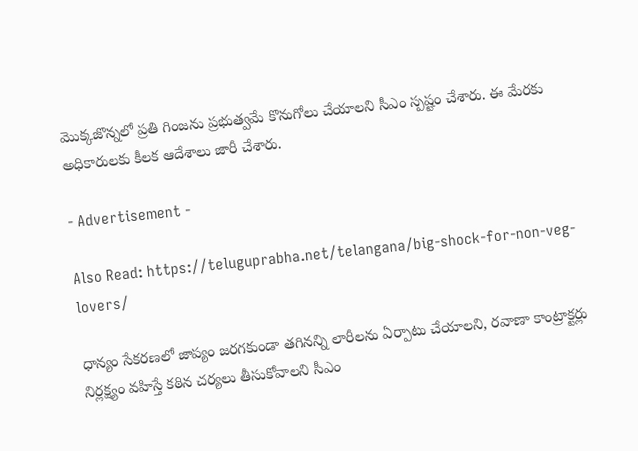మొక్కజొన్నలో ప్రతి గింజను ప్రభుత్వమే కొనుగోలు చేయాలని సీఎం స్పష్టం చేశారు. ఈ మేరకు అధికారులకు కీలక ఆదేశాలు జారీ చేశారు.

- Advertisement -

Also Read: https://teluguprabha.net/telangana/big-shock-for-non-veg-lovers/

ధాన్యం సేకరణలో జాప్యం జరగకుండా తగినన్ని లారీలను ఏర్పాటు చేయాలని, రవాణా కాంట్రాక్టర్లు నిర్లక్ష్యం వహిస్తే కఠిన చర్యలు తీసుకోవాలని సీఎం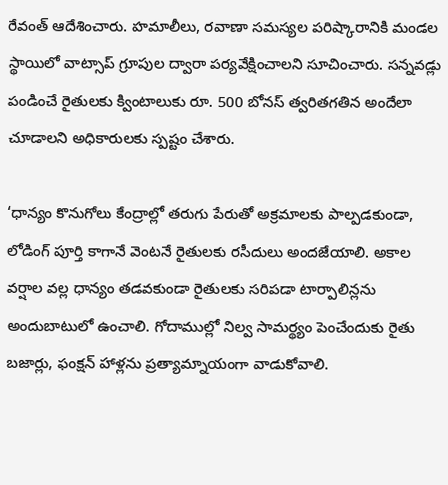రేవంత్‌ ఆదేశించారు. హమాలీలు, రవాణా సమస్యల పరిష్కారానికి మండల స్థాయిలో వాట్సాప్‌ గ్రూపుల ద్వారా పర్యవేక్షించాలని సూచించారు. సన్నవడ్లు పండించే రైతులకు క్వింటాలుకు రూ. 500 బోనస్ త్వరితగతిన అందేలా చూడాలని అధికారులకు స్పష్టం చేశారు.

‘ధాన్యం కొనుగోలు కేంద్రాల్లో తరుగు పేరుతో అక్రమాలకు పాల్పడకుండా, లోడింగ్ పూర్తి కాగానే వెంటనే రైతులకు రసీదులు అందజేయాలి. అకాల వర్షాల వల్ల ధాన్యం తడవకుండా రైతులకు సరిపడా టార్పాలిన్లను అందుబాటులో ఉంచాలి. గోదాముల్లో నిల్వ సామర్థ్యం పెంచేందుకు రైతు బజార్లు, ఫంక్షన్ హాళ్లను ప్రత్యామ్నాయంగా వాడుకోవాలి.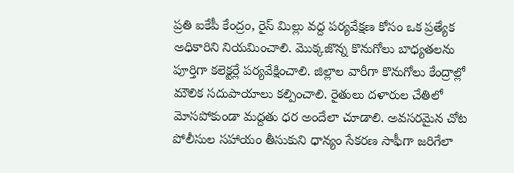ప్రతి ఐకేపీ కేంద్రం, రైస్ మిల్లు వద్ద పర్యవేక్షణ కోసం ఒక ప్రత్యేక అధికారిని నియమించాలి. మొక్కజొన్న కొనుగోలు బాధ్యతలను పూర్తిగా కలెక్టర్లే పర్యవేక్షించాలి. జిల్లాల వారీగా కొనుగోలు కేంద్రాల్లో మౌలిక సదుపాయాలు కల్పించాలి. రైతులు దళారుల చేతిలో మోసపోకుండా మద్దతు ధర అందేలా చూడాలి. అవసరమైన చోట పోలీసుల సహాయం తీసుకుని ధాన్యం సేకరణ సాఫీగా జరిగేలా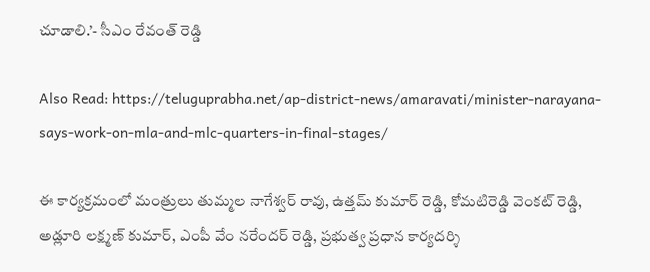చూడాలి.’- సీఎం రేవంత్‌ రెడ్డి

Also Read: https://teluguprabha.net/ap-district-news/amaravati/minister-narayana-says-work-on-mla-and-mlc-quarters-in-final-stages/

ఈ కార్యక్రమంలో మంత్రులు తుమ్మల నాగేశ్వర్ రావు, ఉత్తమ్ కుమార్ రెడ్డి, కోమటిరెడ్డి వెంకట్ రెడ్డి, అడ్లూరి లక్ష్మణ్ కుమార్, ఎంపీ వేం నరేందర్ రెడ్డి, ప్రభుత్వ ప్రధాన కార్యదర్శి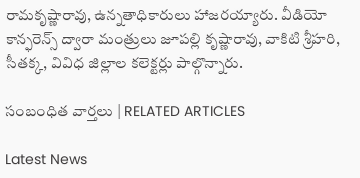రామకృష్ణారావు, ఉన్నతాధికారులు హాజరయ్యారు. వీడియో కాన్ఫరెన్స్ ద్వారా మంత్రులు జూపల్లి కృష్ణారావు, వాకిటి శ్రీహరి, సీతక్క, వివిధ జిల్లాల కలెక్టర్లు పాల్గొన్నారు.

సంబంధిత వార్తలు | RELATED ARTICLES

Latest News